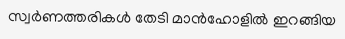സ്വര്‍ണത്തരികള്‍ തേടി മാന്‍ഹോളില്‍ ഇറങ്ങിയ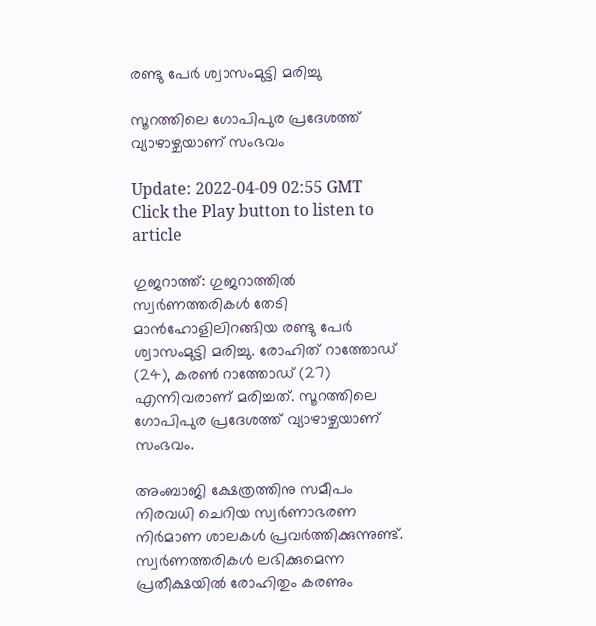രണ്ടു പേര്‍ ശ്വാസംമുട്ടി മരിച്ചു

സൂറത്തിലെ ഗോപിപുര പ്രദേശത്ത് വ്യാഴാഴ്ചയാണ് സംഭവം

Update: 2022-04-09 02:55 GMT
Click the Play button to listen to article

ഗുജറാത്ത്: ഗുജറാത്തില്‍ സ്വര്‍ണത്തരികള്‍ തേടി മാന്‍ഹോളിലിറങ്ങിയ രണ്ടു പേര്‍ ശ്വാസംമുട്ടി മരിച്ചു. രോഹിത് റാത്തോഡ് (24), കരൺ റാത്തോഡ് (27) എന്നിവരാണ് മരിച്ചത്. സൂറത്തിലെ ഗോപിപുര പ്രദേശത്ത് വ്യാഴാഴ്ചയാണ് സംഭവം.

അംബാജി ക്ഷേത്രത്തിനു സമീപം നിരവധി ചെറിയ സ്വര്‍ണാഭരണ നിര്‍മാണ ശാലകള്‍ പ്രവര്‍ത്തിക്കുന്നുണ്ട്. സ്വര്‍ണത്തരികള്‍ ലഭിക്കുമെന്ന പ്രതീക്ഷയില്‍ രോഹിതും കരണും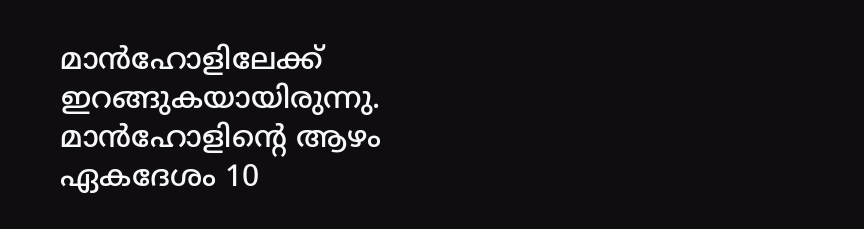മാന്‍ഹോളിലേക്ക് ഇറങ്ങുകയായിരുന്നു. മാൻഹോളിന്‍റെ ആഴം ഏകദേശം 10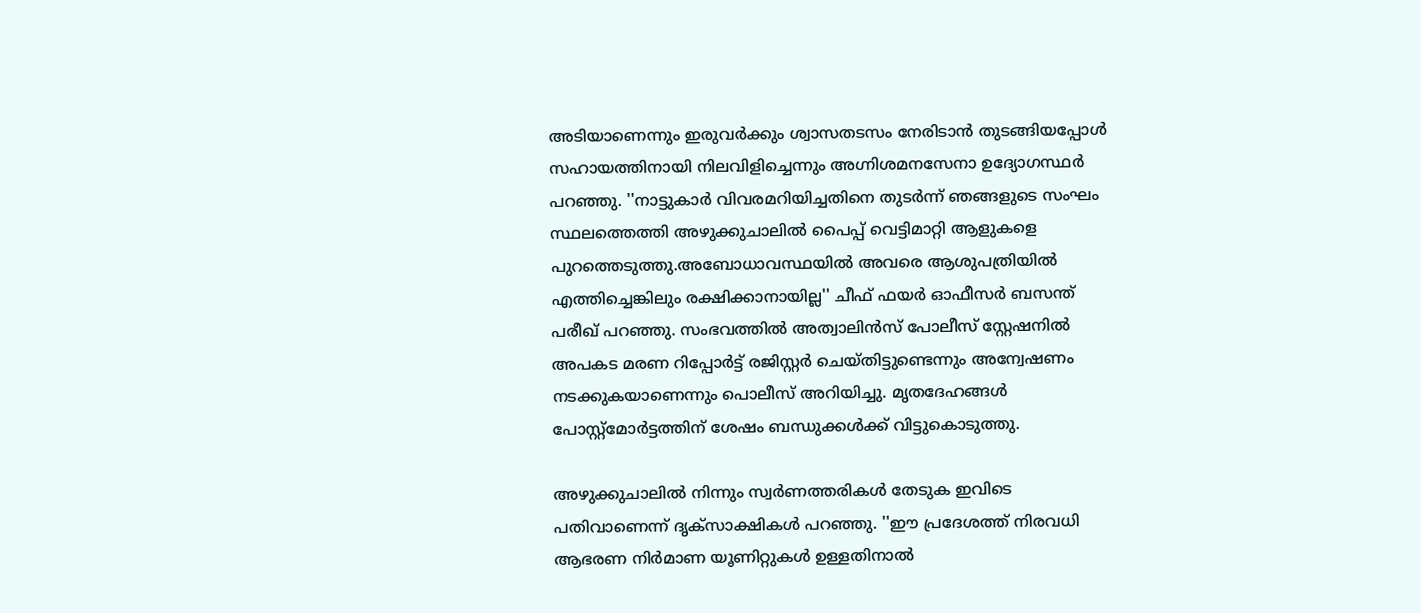അടിയാണെന്നും ഇരുവർക്കും ശ്വാസതടസം നേരിടാൻ തുടങ്ങിയപ്പോൾ സഹായത്തിനായി നിലവിളിച്ചെന്നും അഗ്നിശമനസേനാ ഉദ്യോഗസ്ഥർ പറഞ്ഞു. ''നാട്ടുകാർ വിവരമറിയിച്ചതിനെ തുടർന്ന് ഞങ്ങളുടെ സംഘം സ്ഥലത്തെത്തി അഴുക്കുചാലിൽ പൈപ്പ് വെട്ടിമാറ്റി ആളുകളെ പുറത്തെടുത്തു.അബോധാവസ്ഥയിൽ അവരെ ആശുപത്രിയിൽ എത്തിച്ചെങ്കിലും രക്ഷിക്കാനായില്ല'' ചീഫ് ഫയർ ഓഫീസർ ബസന്ത് പരീഖ് പറഞ്ഞു. സംഭവത്തില്‍ അത്വാലിൻസ് പോലീസ് സ്റ്റേഷനിൽ അപകട മരണ റിപ്പോർട്ട് രജിസ്റ്റർ ചെയ്തിട്ടുണ്ടെന്നും അന്വേഷണം നടക്കുകയാണെന്നും പൊലീസ് അറിയിച്ചു. മൃതദേഹങ്ങൾ പോസ്റ്റ്‌മോർട്ടത്തിന് ശേഷം ബന്ധുക്കൾക്ക് വിട്ടുകൊടുത്തു.

അഴുക്കുചാലില്‍ നിന്നും സ്വര്‍ണത്തരികള്‍ തേടുക ഇവിടെ പതിവാണെന്ന് ദൃക്സാക്ഷികള്‍ പറഞ്ഞു. ''ഈ പ്രദേശത്ത് നിരവധി ആഭരണ നിർമാണ യൂണിറ്റുകൾ ഉള്ളതിനാൽ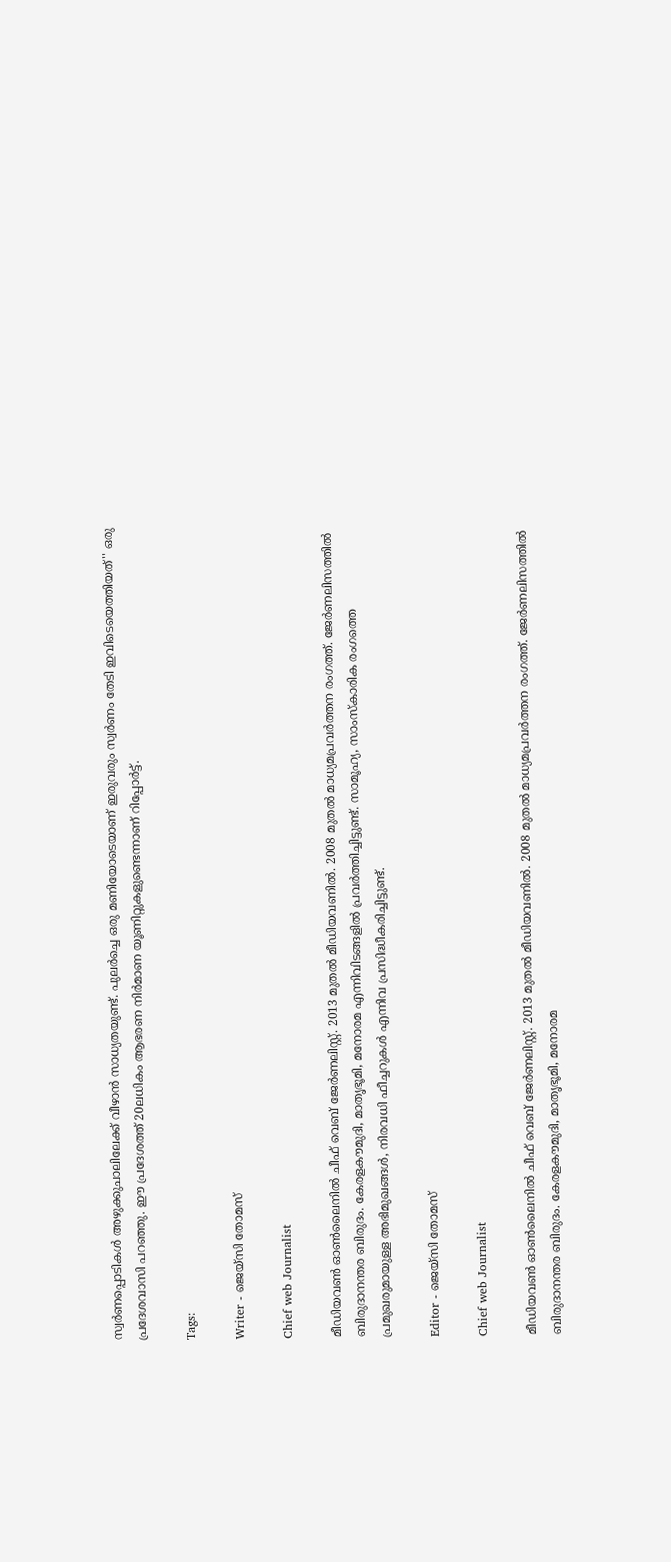സ്വർണപ്പൊടികള്‍ അഴുക്കുചാലിലേക്ക് വീഴാന്‍ സാധ്യതയുണ്ട്. പുലർച്ചെ ഒരു മണിയോടെയാണ് ഇരുവരും സ്വർണം തേടി ഇവിടെയെത്തിയത്'' ഒരു പ്രദേശവാസി പറഞ്ഞു. ഈ പ്രദേശത്ത് 20ലധികം ആഭരണ നിര്‍മാണ യൂണിറ്റുകളുണ്ടെന്നാണ് റിപ്പോര്‍ട്ട്.

Tags:

Writer - ജെയ്സി തോമസ്

Chief web Journalist

മീഡിയവൺ ഓൺലൈനിൽ ചീഫ് വെബ് ജേർണലിസ്റ്റ്. 2013 മുതൽ മീഡിയവണിൽ. 2008 മുതൽ മാധ്യമപ്രവർത്തന രംഗത്ത്. ജേർണലിസത്തിൽ ബിരുദാനന്തര ബിരുദം. കേരളകൗമുദി, മാതൃഭൂമി, മനോരമ എന്നിവിടങ്ങളിൽ പ്രവർത്തിച്ചിട്ടുണ്ട്. സാമൂഹ്യ, സാംസ്‌കാരിക രംഗത്തെ പ്രമുഖരുമായുള്ള അഭിമുഖങ്ങൾ, നിരവധി ഫീച്ചറുകൾ എന്നിവ പ്രസിദ്ധീകരിച്ചിട്ടുണ്ട്.

Editor - ജെയ്സി തോമസ്

Chief web Journalist

മീഡിയവൺ ഓൺലൈനിൽ ചീഫ് വെബ് ജേർണലിസ്റ്റ്. 2013 മുതൽ മീഡിയവണിൽ. 2008 മുതൽ മാധ്യമപ്രവർത്തന രംഗത്ത്. ജേർണലിസത്തിൽ ബിരുദാനന്തര ബിരുദം. കേരളകൗമുദി, മാതൃഭൂമി, മനോരമ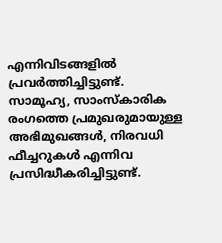എന്നിവിടങ്ങളിൽ പ്രവർത്തിച്ചിട്ടുണ്ട്. സാമൂഹ്യ, സാംസ്‌കാരിക രംഗത്തെ പ്രമുഖരുമായുള്ള അഭിമുഖങ്ങൾ, നിരവധി ഫീച്ചറുകൾ എന്നിവ പ്രസിദ്ധീകരിച്ചിട്ടുണ്ട്.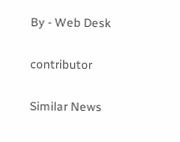By - Web Desk

contributor

Similar News